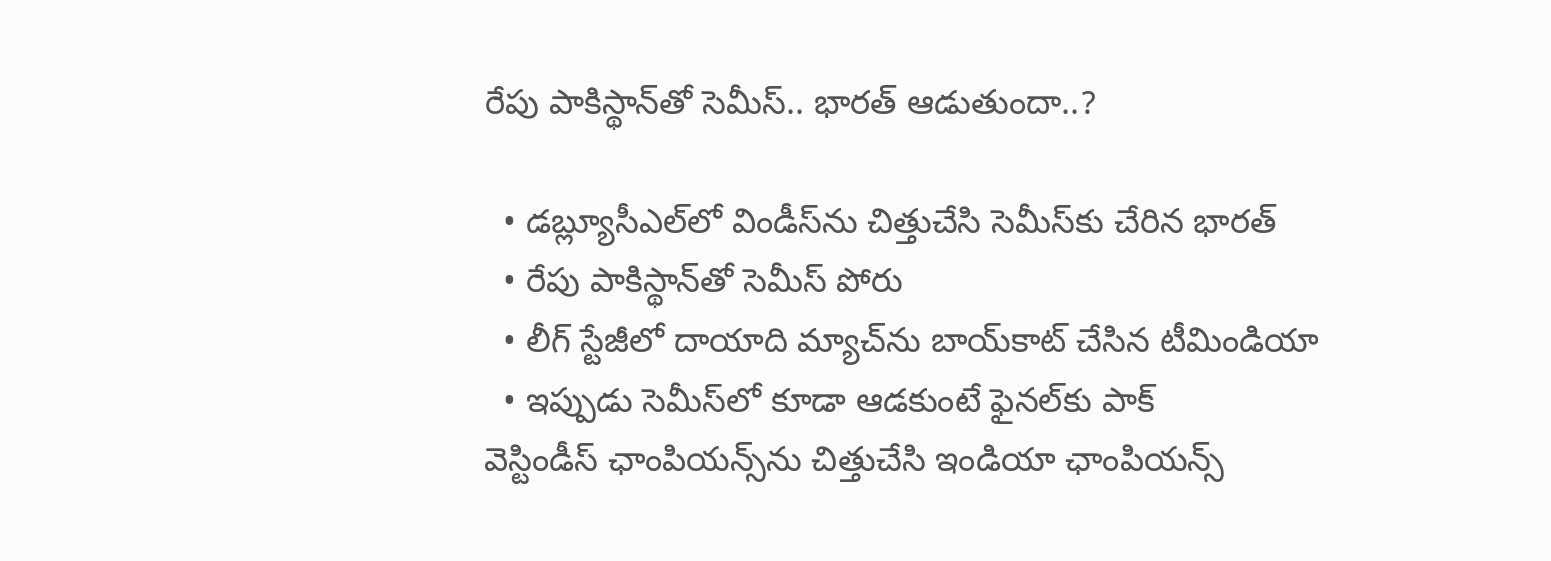రేపు పాకిస్థాన్‌తో సెమీస్‌.. భార‌త్ ఆడుతుందా..?

  • డ‌బ్ల్యూసీఎల్‌లో విండీస్‌ను చిత్తుచేసి సెమీస్‌కు చేరిన భార‌త్‌
  • రేపు పాకిస్థాన్‌తో సెమీస్ పోరు
  • లీగ్ స్టేజీలో దాయాది మ్యాచ్‌ను బాయ్‌కాట్ చేసిన టీమిండియా
  • ఇప్పుడు సెమీస్‌లో కూడా ఆడ‌కుంటే ఫైన‌ల్‌కు పాక్‌
వెస్టిండీస్ ఛాంపియ‌న్స్‌ను చిత్తుచేసి ఇండియా ఛాంపియ‌న్స్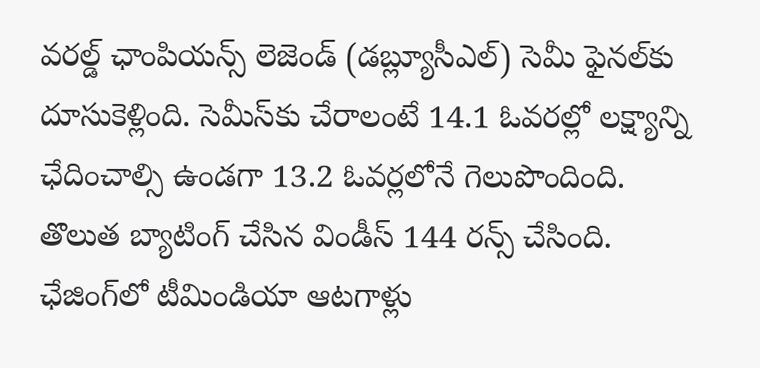వ‌ర‌ల్డ్ ఛాంపియ‌న్స్ లెజెండ్ (డ‌బ్ల్యూసీఎల్‌) సెమీ ఫైన‌ల్‌కు దూసుకెళ్లింది. సెమీస్‌కు చేరాలంటే 14.1 ఓవ‌ర‌ల్లో ల‌క్ష్యాన్ని ఛేదించాల్సి ఉండ‌గా 13.2 ఓవ‌ర్ల‌లోనే గెలుపొందింది. తొలుత బ్యాటింగ్ చేసిన విండీస్ 144 ర‌న్స్ చేసింది. ఛేజింగ్‌లో టీమిండియా ఆట‌గాళ్లు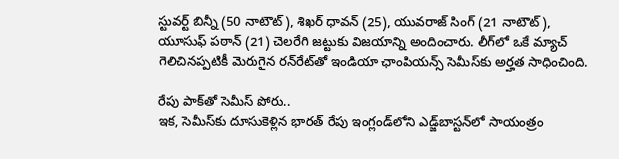స్టువ‌ర్ట్ బిన్నీ (50 నాటౌట్‌), శిఖ‌ర్ ధావ‌న్ (25), యువ‌రాజ్ సింగ్ (21 నాటౌట్‌), యూసుఫ్ ప‌ఠాన్ (21) చెల‌రేగి జ‌ట్టుకు విజ‌యాన్ని అందించారు. లీగ్‌లో ఒకే మ్యాచ్ గెలిచిన‌ప్ప‌టికీ మెరుగైన ర‌న్‌రేట్‌తో ఇండియా ఛాంపియ‌న్స్ సెమీస్‌కు అర్హ‌త సాధించింది.

రేపు పాక్‌తో సెమీస్ పోరు..
ఇక‌, సెమీస్‌కు దూసుకెళ్లిన భార‌త్ రేపు ఇంగ్లండ్‌లోని ఎడ్జ్‌బాస్ట‌న్‌లో సాయంత్రం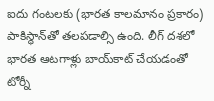ఐదు గంట‌ల‌కు (భార‌త కాల‌మానం ప్ర‌కారం) పాకిస్థాన్‌తో త‌ల‌ప‌డాల్సి ఉంది. లీగ్ ద‌శ‌లో భార‌త ఆట‌గాళ్లు బాయ్‌కాట్ చేయ‌డంతో టోర్నీ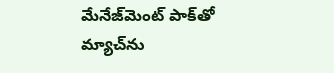మేనేజ్‌మెంట్ పాక్‌తో మ్యాచ్‌ను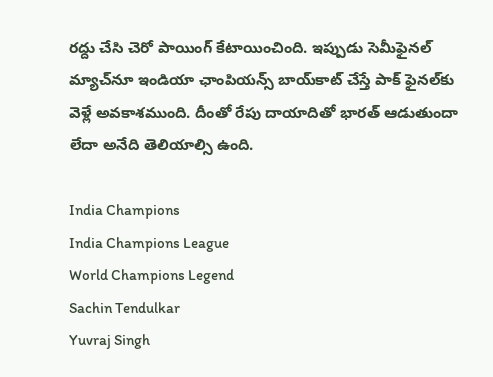ర‌ద్దు చేసి చెరో పాయింగ్ కేటాయించింది. ఇప్పుడు సెమీఫైన‌ల్ మ్యాచ్‌నూ ఇండియా ఛాంపియ‌న్స్ బాయ్‌కాట్ చేస్తే పాక్ ఫైన‌ల్‌కు వెళ్లే అవ‌కాశ‌ముంది. దీంతో రేపు దాయాదితో భార‌త్ ఆడుతుందా లేదా అనేది తెలియాల్సి ఉంది.

India Champions
India Champions League
World Champions Legend
Sachin Tendulkar
Yuvraj Singh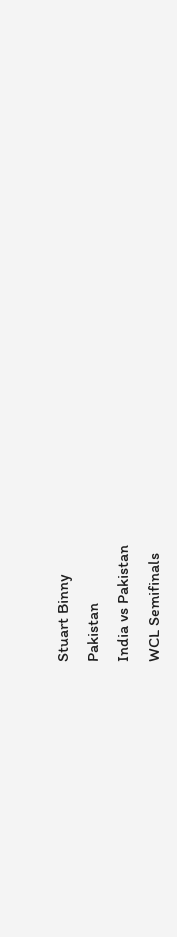Stuart Binny
Pakistan
India vs Pakistan
WCL Semifinals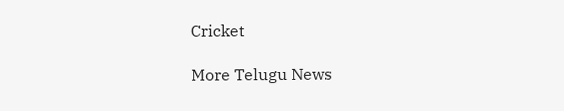Cricket

More Telugu News